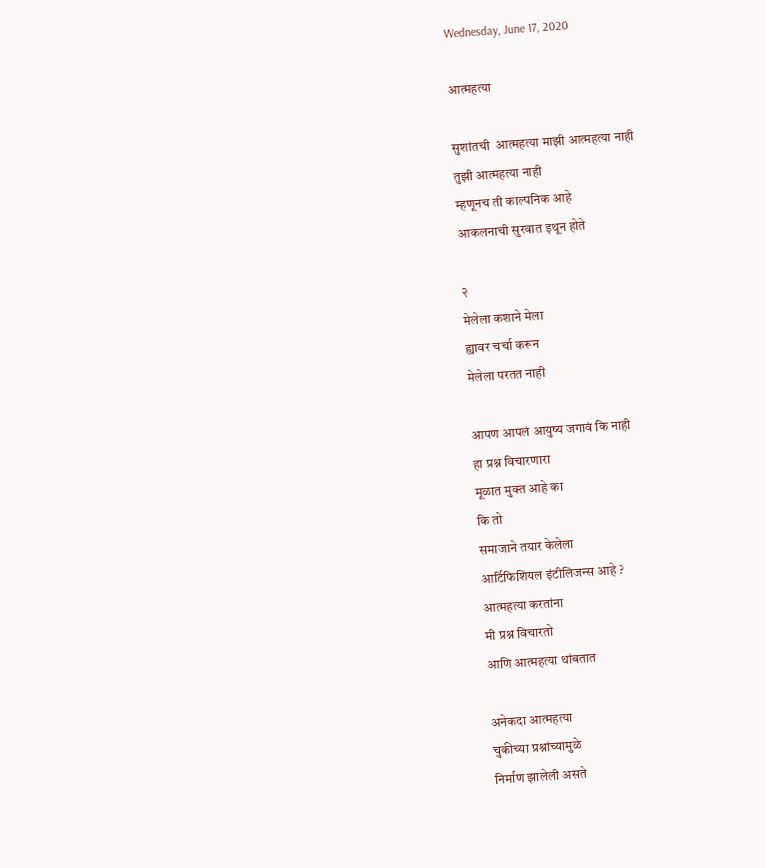Wednesday, June 17, 2020

आत्महत्या

सुशांतची  आत्महत्या माझी आत्महत्या नाही
तुझी आत्महत्या नाही
म्हणूनच ती काल्पनिक आहे
आकलनाची सुरवात इथून होते

२
मेलेला कशाने मेला
ह्यावर चर्चा करून
मेलेला परतत नाही

आपण आपलं आयुष्य जगावं कि नाही
हा प्रश्न विचारणारा
मूळात मुक्त आहे का
कि तो
समाजाने तयार केलेला
आर्टिफिशियल इंटीलिजन्स आहे ?
आत्महत्या करतांना
मी प्रश्न विचारतो
आणि आत्महत्या थांबतात

अनेकदा आत्महत्या
चुकीच्या प्रश्नांच्यामुळे
निर्माण झालेली असते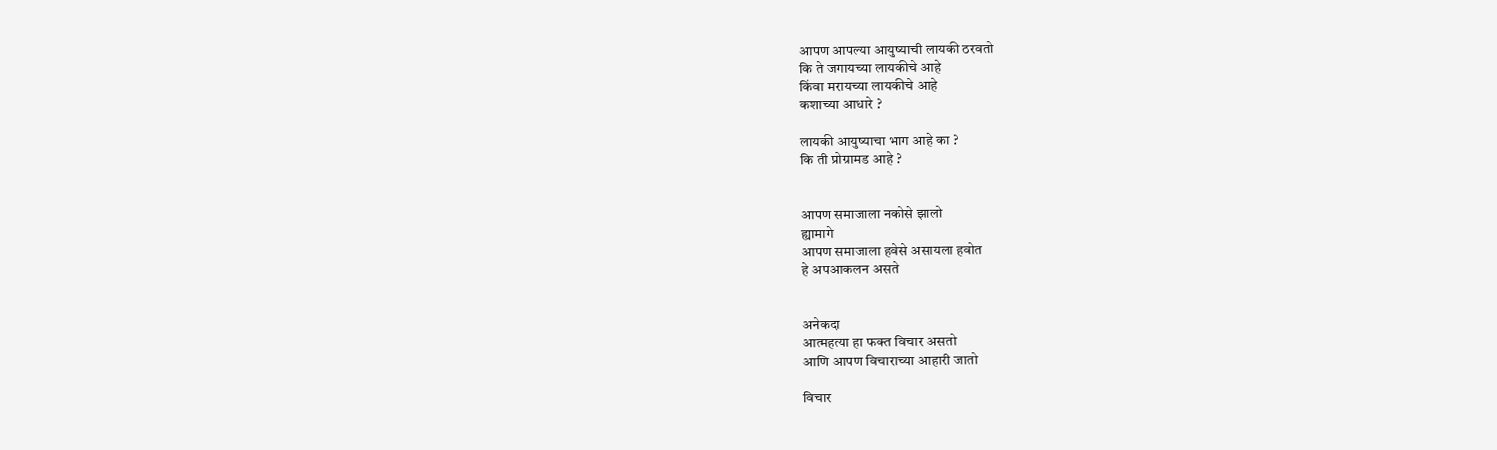आपण आपल्या आयुष्याची लायकी ठरवतो
कि ते जगायच्या लायकीचे आहे
किंवा मरायच्या लायकीचे आहे
कशाच्या आधारे ?

लायकी आयुष्याचा भाग आहे का ?
कि ती प्रोग्रामड आहे ?


आपण समाजाला नकोसे झालो
ह्यामागे
आपण समाजाला हवेसे असायला हवोत
हे अपआकलन असते


अनेकदा
आत्महत्या हा फक्त विचार असतो
आणि आपण विचाराच्या आहारी जातो

विचार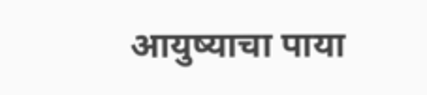आयुष्याचा पाया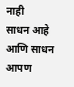नाही
साधन आहे
आणि साधन आपण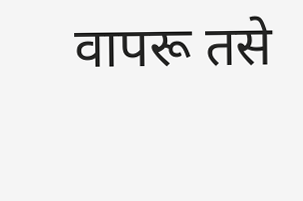वापरू तसे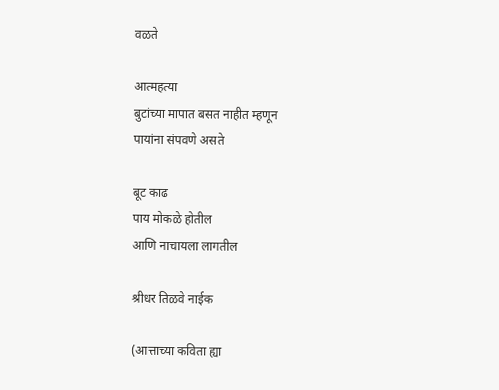वळते

आत्महत्या
बुटांच्या मापात बसत नाहीत म्हणून
पायांना संपवणे असते

बूट काढ
पाय मोकळे होतील
आणि नाचायला लागतील

श्रीधर तिळवे नाईक

(आत्ताच्या कविता ह्या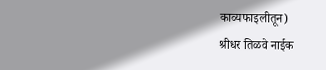काव्यफाइलीतून)
श्रीधर तिळवे नाईक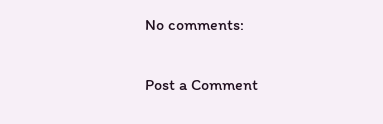No comments:

Post a Comment